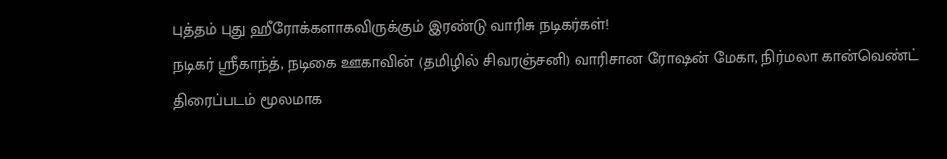புத்தம் புது ஹீரோக்களாகவிருக்கும் இரண்டு வாரிசு நடிகர்கள்!
நடிகர் ஸ்ரீகாந்த், நடிகை ஊகாவின் (தமிழில் சிவரஞ்சனி) வாரிசான ரோஷன் மேகா, நிர்மலா கான்வெண்ட் திரைப்படம் மூலமாக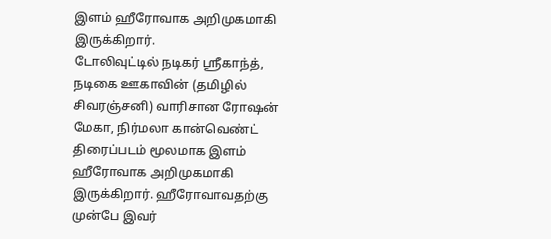இளம் ஹீரோவாக அறிமுகமாகி இருக்கிறார்.
டோலிவுட்டில் நடிகர் ஸ்ரீகாந்த், நடிகை ஊகாவின் (தமிழில் சிவரஞ்சனி) வாரிசான ரோஷன் மேகா, நிர்மலா கான்வெண்ட் திரைப்படம் மூலமாக இளம் ஹீரோவாக அறிமுகமாகி இருக்கிறார். ஹீரோவாவதற்கு முன்பே இவர்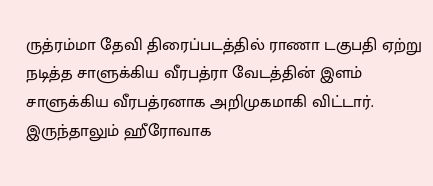ருத்ரம்மா தேவி திரைப்படத்தில் ராணா டகுபதி ஏற்று நடித்த சாளுக்கிய வீரபத்ரா வேடத்தின் இளம் சாளுக்கிய வீரபத்ரனாக அறிமுகமாகி விட்டார். இருந்தாலும் ஹீரோவாக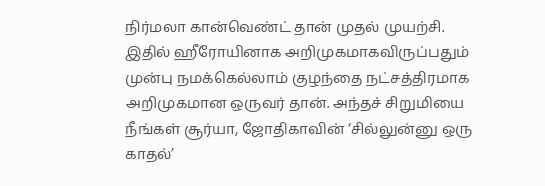நிர்மலா கான்வெண்ட் தான் முதல் முயற்சி.
இதில் ஹீரோயினாக அறிமுகமாகவிருப்பதும் முன்பு நமக்கெல்லாம் குழந்தை நட்சத்திரமாக அறிமுகமான ஒருவர் தான். அந்தச் சிறுமியை நீங்கள் சூர்யா, ஜோதிகாவின் ‘சில்லுன்னு ஒரு காதல்’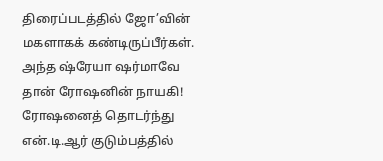திரைப்படத்தில் ஜோ’வின் மகளாகக் கண்டிருப்பீர்கள். அந்த ஷ்ரேயா ஷர்மாவே தான் ரோஷனின் நாயகி!
ரோஷனைத் தொடர்ந்து என்.டி.ஆர் குடும்பத்தில்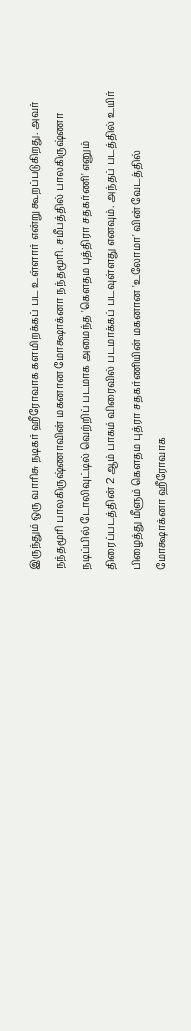இருந்தும் ஒரு வாரிசு நடிகர் ஹீரோவாக களமிறக்கப் பட உள்ளார் என்று கூறப்படுகிறது. அவர் நந்தமூரி பாலகிருஷ்ணாவின் மகனான மோக்ஷாக்னா நந்தமூரி. சமீபத்தில் பாலகிருஷ்ணா நடிப்பில் டோலிவுட்டில் வெற்றிப் படமாக அமைந்த 'கெளதம புத்திரா சதகர்ணி' எனும் திரைப்படத்தின் 2 ஆம் பாகம் விரைவில் படமாக்கப் படவுள்ளது எனவும். அந்தப் படத்தில் உயிர் பிழைத்து மீளும் கெளதம புத்ரா சதகர்ணியின் மகனான 'உலோமா' வின் வேடத்தில் மோக்ஷாக்னா ஹீரோவாக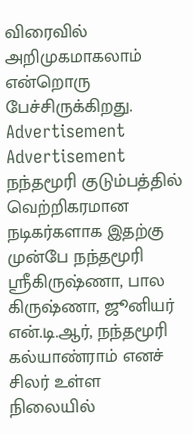விரைவில் அறிமுகமாகலாம் என்றொரு பேச்சிருக்கிறது.
Advertisement
Advertisement
நந்தமூரி குடும்பத்தில் வெற்றிகரமான நடிகர்களாக இதற்கு முன்பே நந்தமூரி ஸ்ரீகிருஷ்ணா, பால கிருஷ்ணா, ஜூனியர் என்.டி.ஆர், நந்தமூரி கல்யாண்ராம் எனச் சிலர் உள்ள நிலையில்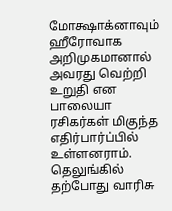மோக்ஷாக்னாவும் ஹீரோவாக அறிமுகமானால் அவரது வெற்றி உறுதி என பாலையா ரசிகர்கள் மிகுந்த எதிர்பார்ப்பில் உள்ளனராம்.
தெலுங்கில் தற்போது வாரிசு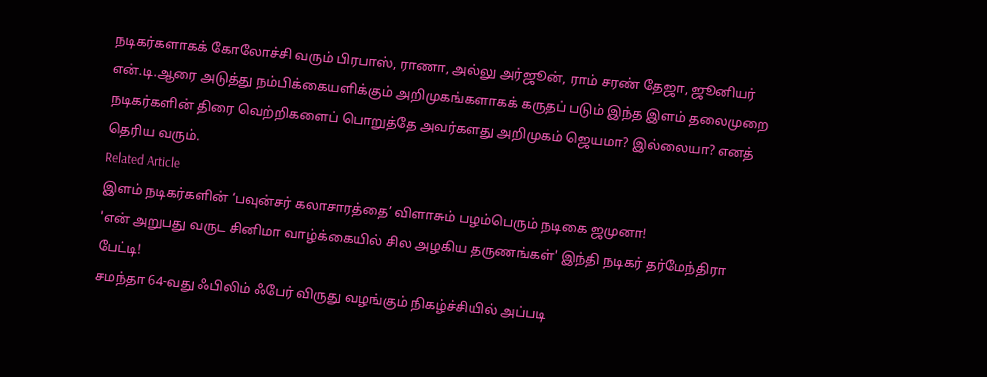நடிகர்களாகக் கோலோச்சி வரும் பிரபாஸ், ராணா, அல்லு அர்ஜூன், ராம் சரண் தேஜா, ஜூனியர் என்.டி.ஆரை அடுத்து நம்பிக்கையளிக்கும் அறிமுகங்களாகக் கருதப் படும் இந்த இளம் தலைமுறை நடிகர்களின் திரை வெற்றிகளைப் பொறுத்தே அவர்களது அறிமுகம் ஜெயமா? இல்லையா? எனத் தெரிய வரும்.
Related Article
இளம் நடிகர்களின் ‘பவுன்சர் கலாசாரத்தை’ விளாசும் பழம்பெரும் நடிகை ஜமுனா!
'என் அறுபது வருட சினிமா வாழ்க்கையில் சில அழகிய தருணங்கள்' இந்தி நடிகர் தர்மேந்திரா பேட்டி!
சமந்தா 64-வது ஃபிலிம் ஃபேர் விருது வழங்கும் நிகழ்ச்சியில் அப்படி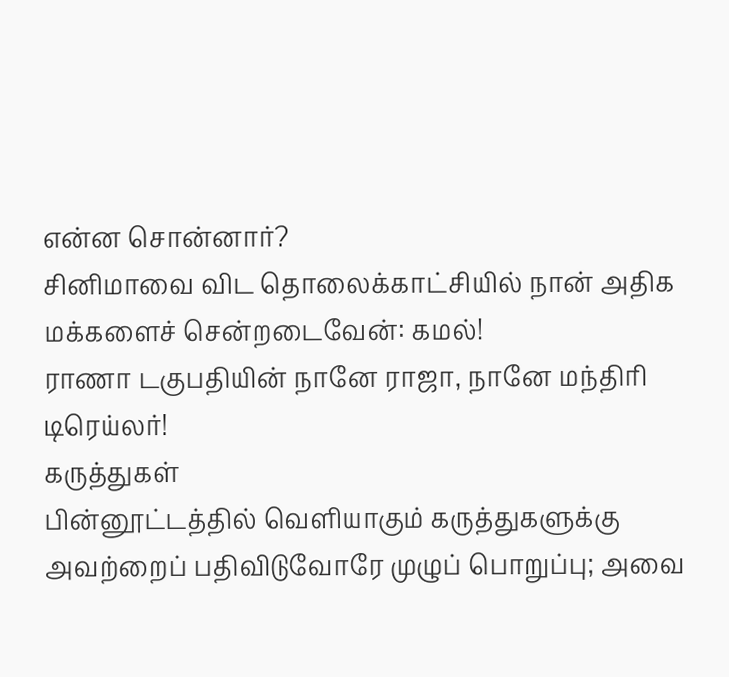என்ன சொன்னார்?
சினிமாவை விட தொலைக்காட்சியில் நான் அதிக மக்களைச் சென்றடைவேன்: கமல்!
ராணா டகுபதியின் நானே ராஜா, நானே மந்திரி டிரெய்லர்!
கருத்துகள்
பின்னூட்டத்தில் வெளியாகும் கருத்துகளுக்கு அவற்றைப் பதிவிடுவோரே முழுப் பொறுப்பு; அவை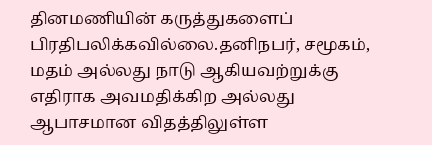தினமணியின் கருத்துகளைப் பிரதிபலிக்கவில்லை.தனிநபர், சமூகம், மதம் அல்லது நாடு ஆகியவற்றுக்கு எதிராக அவமதிக்கிற அல்லது ஆபாசமான விதத்திலுள்ள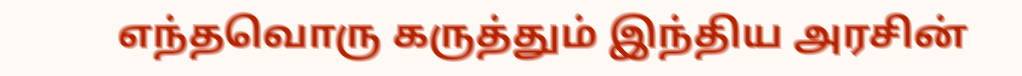எந்தவொரு கருத்தும் இந்திய அரசின்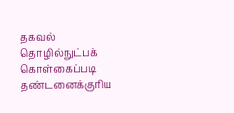தகவல் தொழில்நுட்பக் கொள்கைப்படி தண்டனைக்குரிய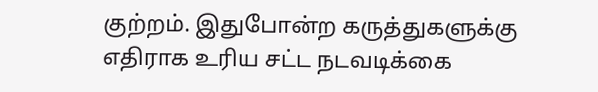குற்றம். இதுபோன்ற கருத்துகளுக்கு எதிராக உரிய சட்ட நடவடிக்கை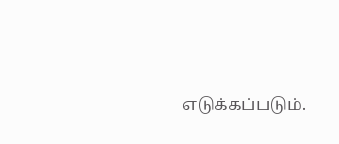எடுக்கப்படும்.